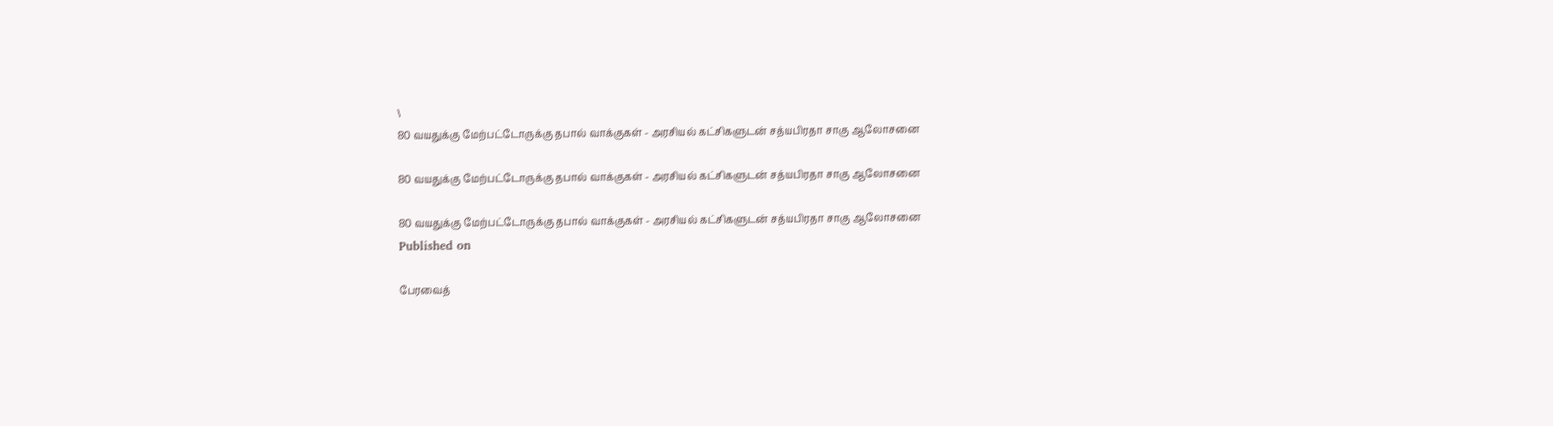\
80 வயதுக்கு மேற்பட்டோருக்கு தபால் வாக்குகள் - அரசியல் கட்சிகளுடன் சத்யபிரதா சாகு ஆலோசனை

80 வயதுக்கு மேற்பட்டோருக்கு தபால் வாக்குகள் - அரசியல் கட்சிகளுடன் சத்யபிரதா சாகு ஆலோசனை

80 வயதுக்கு மேற்பட்டோருக்கு தபால் வாக்குகள் - அரசியல் கட்சிகளுடன் சத்யபிரதா சாகு ஆலோசனை
Published on

பேரவைத்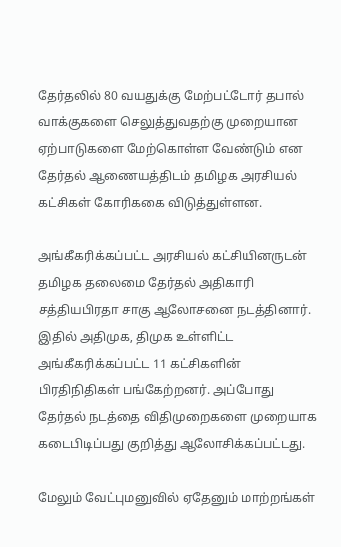தேர்தலில் 80 வயதுக்கு மேற்பட்டோர் தபால் வாக்குகளை செலுத்துவதற்கு முறையான ஏற்பாடுகளை மேற்கொள்ள வேண்டும் என தேர்தல் ஆணையத்திடம் தமிழக அரசியல் கட்சிகள் கோரிககை விடுத்துள்ளன.

அங்கீகரிக்கப்பட்ட அரசியல் கட்சியினருடன் தமிழக தலைமை தேர்தல் அதிகாரி சத்தியபிரதா சாகு ஆலோசனை நடத்தினார். இதில் அதிமுக, திமுக உள்ளிட்ட அங்கீகரிக்கப்பட்ட 11 கட்சிகளின் பிரதிநிதிகள் பங்கேற்றனர். அப்போது தேர்தல் நடத்தை விதிமுறைகளை முறையாக கடைபிடிப்பது குறித்து ஆலோசிக்கப்பட்டது.

மேலும் வேட்புமனுவில் ஏதேனும் மாற்றங்கள்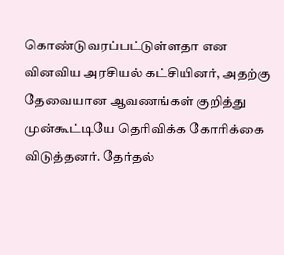கொண்டுவரப்பட்டுள்ளதா என வினவிய அரசியல் கட்சியினர், அதற்கு தேவையான ஆவணங்கள் குறித்து முன்கூட்டியே தெரிவிக்க கோரிக்கை விடுத்தனர். தேர்தல்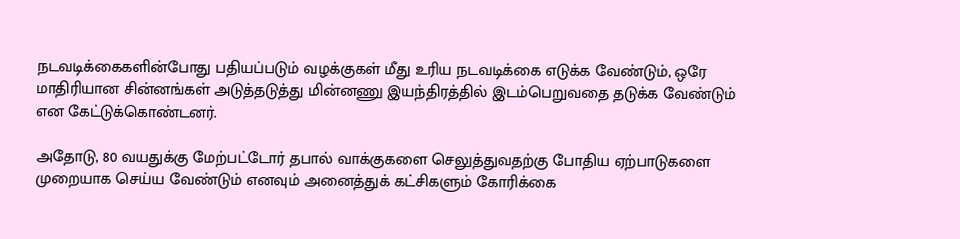நடவடிக்கைகளின்போது பதியப்படும் வழக்குகள் மீது உரிய நடவடிக்கை எடுக்க வேண்டும், ஒரே மாதிரியான சின்னங்கள் அடுத்தடுத்து மின்னணு இயந்திரத்தில் இடம்பெறுவதை தடுக்க வேண்டும் என கேட்டுக்கொண்டனர்.

அதோடு, 80 வயதுக்கு மேற்பட்டோர் தபால் வாக்குகளை செலுத்துவதற்கு போதிய ஏற்பாடுகளை முறையாக செய்ய வேண்டும் எனவும் அனைத்துக் கட்சிகளும் கோரிக்கை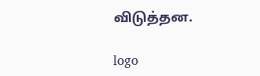விடுத்தன.

logo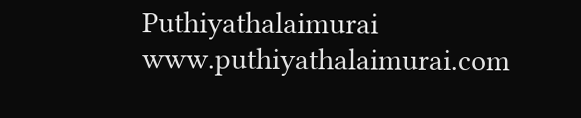Puthiyathalaimurai
www.puthiyathalaimurai.com